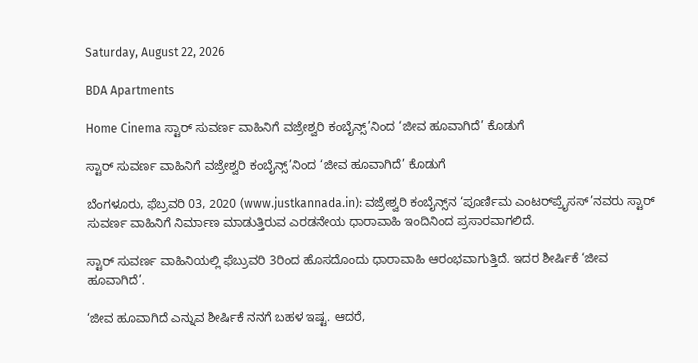Saturday, August 22, 2026

BDA Apartments

Home Cinema ಸ್ಟಾರ್ ಸುವರ್ಣ ವಾಹಿನಿಗೆ ವಜ್ರೇಶ್ವರಿ ಕಂಬೈನ್ಸ್‌’ನಿಂದ ‘ಜೀವ ಹೂವಾಗಿದೆ’ ಕೊಡುಗೆ

ಸ್ಟಾರ್ ಸುವರ್ಣ ವಾಹಿನಿಗೆ ವಜ್ರೇಶ್ವರಿ ಕಂಬೈನ್ಸ್‌’ನಿಂದ ‘ಜೀವ ಹೂವಾಗಿದೆ’ ಕೊಡುಗೆ

ಬೆಂಗಳೂರು, ಫೆಬ್ರವರಿ 03, 2020 (www.justkannada.in): ವಜ್ರೇಶ್ವರಿ ಕಂಬೈನ್ಸ್‌ನ ‘ಪೂರ್ಣಿಮ ಎಂಟರ್‌ಪ್ರೈಸಸ್‌’ನವರು ಸ್ಟಾರ್‌ ಸುವರ್ಣ ವಾಹಿನಿಗೆ ನಿರ್ಮಾಣ ಮಾಡುತ್ತಿರುವ ಎರಡನೇಯ ಧಾರಾವಾಹಿ ಇಂದಿನಿಂದ ಪ್ರಸಾರವಾಗಲಿದೆ.

ಸ್ಟಾರ್‌ ಸುವರ್ಣ ವಾಹಿನಿಯಲ್ಲಿ ಫೆಬ್ರುವರಿ 3ರಿಂದ ಹೊಸದೊಂದು ಧಾರಾವಾಹಿ ಆರಂಭವಾಗುತ್ತಿದೆ. ಇದರ ಶೀರ್ಷಿಕೆ ‘ಜೀವ ಹೂವಾಗಿದೆ’.

‘ಜೀವ ಹೂವಾಗಿದೆ ಎನ್ನುವ ಶೀರ್ಷಿಕೆ ನನಗೆ ಬಹಳ ಇಷ್ಟ. ಆದರೆ,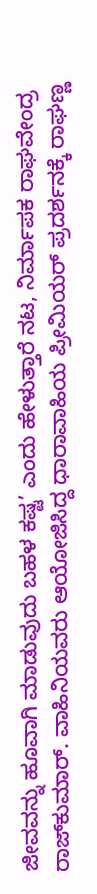ಜೀವವನ್ನು ಹೂವಾಗಿ ಮಾಡುವುದು ಬಹಳ ಕಷ್ಟ’ ಎಂದು ಹೇಳುತ್ತಾರೆ ನಟ, ನಿರ್ಮಾಪಕ ರಾಘವೇಂದ್ರ ರಾಜ್‌ಕುಮಾರ್‌. ವಾಹಿನಿಯವರು ಆಯೋಜಿಸಿದ್ದ ಧಾರಾವಾಹಿಯ ಪ್ರೀಮಿಯರ್‌ ‍ಪ್ರದರ್ಶನಕ್ಕೆ ರಾಘಣ್ಣ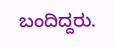ಬಂದಿದ್ದರು.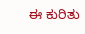ಈ ಕುರಿತು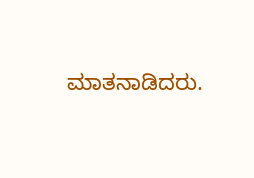ಮಾತನಾಡಿದರು.